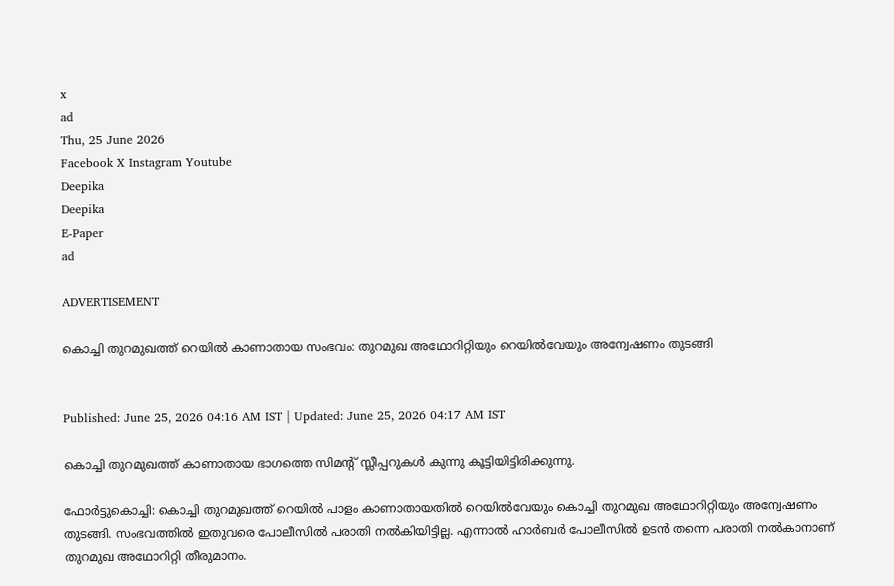x
ad
Thu, 25 June 2026
Facebook X Instagram Youtube
Deepika
Deepika
E-Paper
ad

ADVERTISEMENT

കൊച്ചി തുറമുഖത്ത് റെയിൽ കാണാതായ സംഭവം: തുറമുഖ അഥോറിറ്റിയും റെയിൽവേയും അന്വേഷണം തുടങ്ങി


Published: June 25, 2026 04:16 AM IST | Updated: June 25, 2026 04:17 AM IST

കൊച്ചി തുറമുഖത്ത് കാണാതായ ഭാഗത്തെ സിമന്‍റ് സ്ലീപ്പറുകൾ കുന്നു കൂട്ടിയിട്ടിരിക്കുന്നു.

ഫോർട്ടുകൊച്ചി: കൊച്ചി തുറമുഖത്ത് റെയിൽ പാളം കാണാതായതിൽ റെയിൽവേയും കൊച്ചി തുറമുഖ അഥോറിറ്റിയും അന്വേഷണം തുടങ്ങി. സംഭവത്തിൽ ഇതുവരെ പോലീസിൽ പരാതി നൽകിയിട്ടില്ല. എന്നാൽ ഹാർബർ പോലീസിൽ ഉടൻ തന്നെ പരാതി നൽകാനാണ് തുറമുഖ അഥോറിറ്റി തീരുമാനം.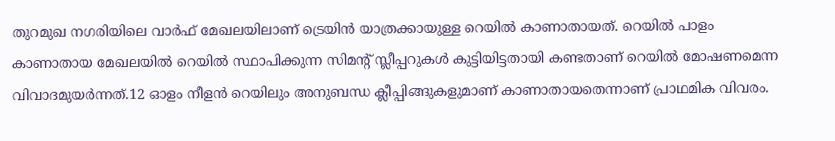തുറമുഖ നഗരിയിലെ വാർഫ് മേഖലയിലാണ് ട്രെയിൻ യാത്രക്കായുള്ള റെയിൽ കാണാതായത്. റെയിൽ പാളം കാണാതായ മേഖലയിൽ റെയിൽ സ്ഥാപിക്കുന്ന സിമന്‍റ് സ്ലീപ്പറുകൾ കുട്ടിയിട്ടതായി കണ്ടതാണ് റെയിൽ മോഷണമെന്ന വിവാദമുയർന്നത്.12 ഓളം നീളൻ റെയിലും അനുബന്ധ ക്ലീപ്പിങ്ങുകളുമാണ് കാണാതായതെന്നാണ് പ്രാഥമിക വിവരം.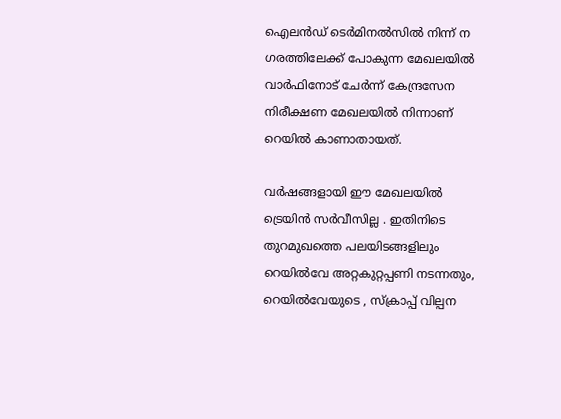ഐലൻഡ് ടെർമിനൽസിൽ നിന്ന് ന ഗരത്തിലേക്ക് പോകുന്ന മേഖലയിൽ വാർഫിനോട് ചേർന്ന് കേന്ദ്രസേന നിരീക്ഷണ മേഖലയിൽ നിന്നാണ് റെയിൽ കാണാതായത്.

വർഷങ്ങളായി ഈ മേഖലയിൽ ട്രെയിൻ സർവീസില്ല . ഇതിനിടെ തുറമുഖത്തെ പലയിടങ്ങളിലും റെയിൽവേ അറ്റകുറ്റപ്പണി നടന്നതും, റെയിൽവേയുടെ , സ്ക്രാപ്പ് വില്പന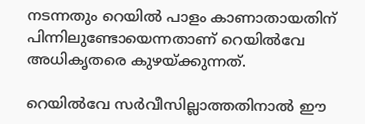നടന്നതും റെയിൽ പാളം കാണാതായതിന് പിന്നിലുണ്ടോയെന്നതാണ് റെയിൽവേ അധികൃതരെ കുഴയ്ക്കുന്നത്.

റെയിൽവേ സർവീസില്ലാത്തതിനാൽ ഈ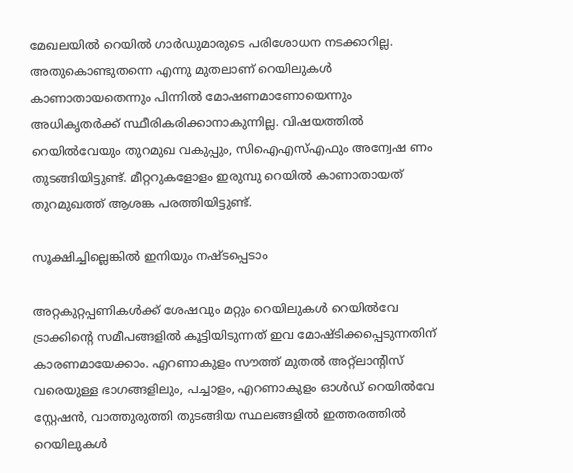മേഖലയിൽ റെയിൽ ഗാർഡുമാരുടെ പരിശോധന നടക്കാറില്ല. അതുകൊണ്ടുതന്നെ എന്നു മുതലാണ് റെയിലുകൾ കാണാതായതെന്നും പിന്നിൽ മോഷണമാണോയെന്നും അധികൃതർക്ക് സ്ഥീരികരിക്കാനാകുന്നില്ല. വിഷയത്തിൽ റെയിൽവേയും തുറമുഖ വകുപ്പും, സിഐഎസ്എഫും അന്വേഷ ണം തുടങ്ങിയിട്ടുണ്ട്. മീറ്ററുകളോളം ഇരുമ്പു റെയിൽ കാണാതായത് തുറമുഖത്ത് ആശങ്ക പരത്തിയിട്ടുണ്ട്.

സൂക്ഷിച്ചില്ലെങ്കില്‍ ഇനിയും നഷ്ടപ്പെടാം

അറ്റകുറ്റപ്പണികള്‍ക്ക് ശേഷവും മറ്റും റെയിലുകൾ റെയിൽവേ ട്രാക്കിന്‍റെ സമീപങ്ങളില്‍ കൂട്ടിയിടുന്നത് ഇവ മോഷ്ടിക്കപ്പെടുന്നതിന് കാരണമായേക്കാം. എറണാകുളം സൗത്ത് മുതല്‍ അറ്റ്‌ലാന്‍റിസ് വരെയുള്ള ഭാഗങ്ങളിലും, പച്ചാളം, എറണാകുളം ഓള്‍ഡ് റെയില്‍വേ സ്റ്റേഷന്‍, വാത്തുരുത്തി തുടങ്ങിയ സ്ഥലങ്ങളില്‍ ഇത്തരത്തില്‍ റെയിലുകള്‍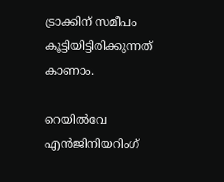ട്രാക്കിന് സമീപം കൂട്ടിയിട്ടിരിക്കുന്നത് കാണാം.

റെയില്‍വേ എന്‍ജിനിയറിംഗ്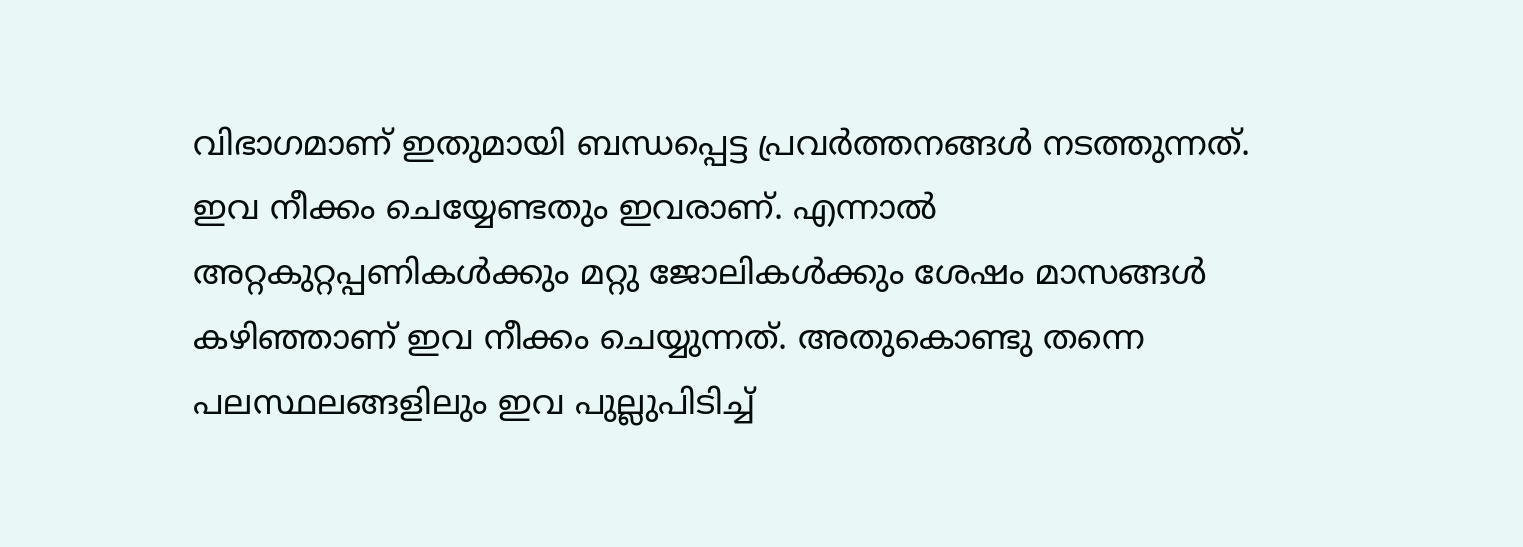വിഭാഗമാണ് ഇതുമായി ബന്ധപ്പെട്ട പ്രവര്‍ത്തനങ്ങള്‍ നടത്തുന്നത്. ഇവ നീക്കം ചെയ്യേണ്ടതും ഇവരാണ്. എന്നാല്‍ അറ്റകുറ്റപ്പണികള്‍ക്കും മറ്റു ജോലികള്‍ക്കും ശേഷം മാസങ്ങള്‍ കഴിഞ്ഞാണ് ഇവ നീക്കം ചെയ്യുന്നത്. അതുകൊണ്ടു തന്നെ പലസ്ഥലങ്ങളിലും ഇവ പുല്ലുപിടിച്ച്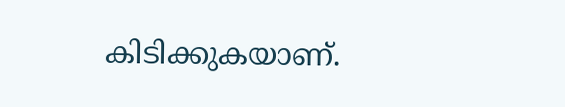കിടിക്കുകയാണ്.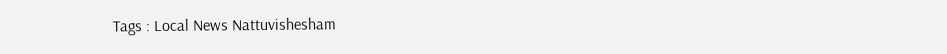Tags : Local News Nattuvishesham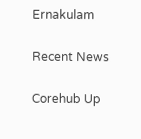Ernakulam

Recent News

Corehub Up